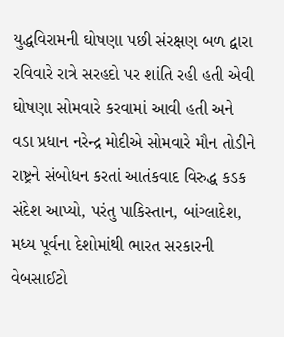યુદ્ધવિરામની ઘોષણા પછી સંરક્ષણ બળ દ્વારા રવિવારે રાત્રે સરહદો પર શાંતિ રહી હતી એવી ઘોષણા સોમવારે કરવામાં આવી હતી અને વડા પ્રધાન નરેન્દ્ર મોદીએ સોમવારે મૌન તોડીને રાષ્ટ્રને સંબોધન કરતાં આતંકવાદ વિરુદ્ધ કડક સંદેશ આપ્યો, પરંતુ પાકિસ્તાન, બાંગ્લાદેશ, મધ્ય પૂર્વના દેશોમાંથી ભારત સરકારની વેબસાઈટો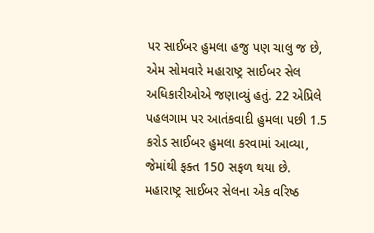પર સાઈબર હુમલા હજુ પણ ચાલુ જ છે, એમ સોમવારે મહારાષ્ટ્ર સાઈબર સેલ અધિકારીઓએ જણાવ્યું હતું. 22 એપ્રિલે પહલગામ પર આતંકવાદી હુમલા પછી 1.5 કરોડ સાઈબર હુમલા કરવામાં આવ્યા, જેમાંથી ફક્ત 150 સફળ થયા છે.
મહારાષ્ટ્ર સાઈબર સેલના એક વરિષ્ઠ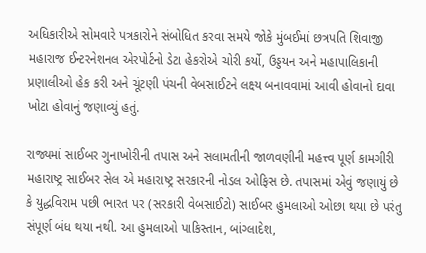અધિકારીએ સોમવારે પત્રકારોને સંબોધિત કરવા સમયે જોકે મુંબઈમાં છત્રપતિ શિવાજી મહારાજ ઈન્ટરનેશનલ એરપોર્ટનો ડેટા હેકરોએ ચોરી કર્યો, ઉડ્ડયન અને મહાપાલિકાની પ્રણાલીઓ હેક કરી અને ચૂંટણી પંચની વેબસાઈટને લક્ષ્ય બનાવવામાં આવી હોવાનો દાવા ખોટા હોવાનું જણાવ્યું હતું.

રાજ્યમાં સાઈબર ગુનાખોરીની તપાસ અને સલામતીની જાળવણીની મહત્ત્વ પૂર્ણ કામગીરી મહારાષ્ટ્ર સાઈબર સેલ એ મહારાષ્ટ્ર સરકારની નોડલ ઓફિસ છે. તપાસમાં એવું જણાયું છે કે યુદ્ધવિરામ પછી ભારત પર (સરકારી વેબસાઈટો) સાઈબર હુમલાઓ ઓછા થયા છે પરંતુ સંપૂર્ણ બંધ થયા નથી. આ હુમલાઓ પાકિસ્તાન, બાંગ્લાદેશ,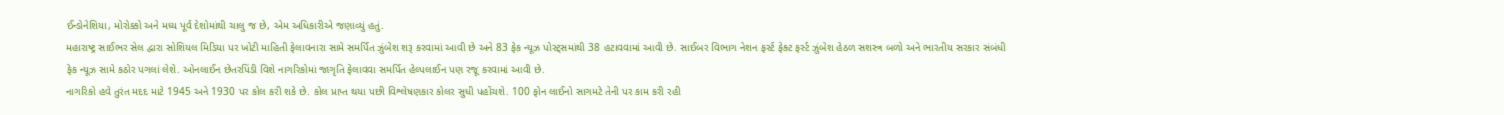ઈન્ડોનેશિયા, મોરોક્કો અને મધ્ય પૂર્વ દેશોમાંથી ચાલુ જ છે, એમ અધિકારીએ જણાવ્યું હતું.
મહારાષ્ટ્ર સાઈભર સેલ દ્વારા સોશિયલ મિડિયા પર ખોટી માહિતી ફેલાવનારા સામે સમર્પિત ઝુંબેશ શરૂ કરવામાં આવી છે અને 83 ફેક ન્યૂઝ પોસ્ટ્સમાંથી 38 હટાવવામાં આવી છે. સાઈબર વિભાગ નેશન ફર્સ્ટ ફેક્ટ ફર્સ્ટ ઝુંબેશ હેઠળ સશસ્ત્ર બળો અને ભારતીય સરકાર સંબંધી ફેક ન્યૂઝ સામે કઠોર પગલાં લેશે. ઓનલાઈન છેતરપિંડી વિશે નાગરિકોમાં જાગૃતિ ફેલાવવા સમર્પિત હેલ્પલાઈન પણ રજૂ કરવામાં આવી છે.
નાગરિકો હવે તુરંત મદદ માટે 1945 અને 1930 પર કોલ કરી શકે છે. કોલ પ્રાપ્ત થયા પછી વિશ્લેષણકાર કોલર સુધી પહોંચશે. 100 ફોન લાઈનો સાગમટે તેની પર કામ કરી રહી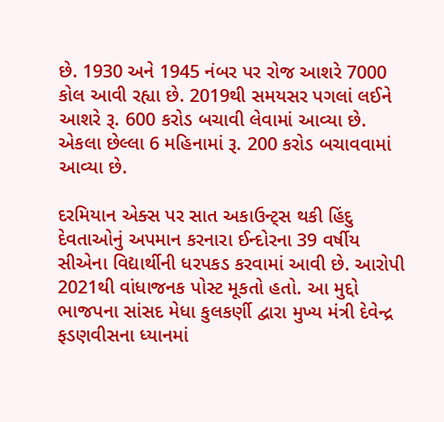છે. 1930 અને 1945 નંબર પર રોજ આશરે 7000 કોલ આવી રહ્યા છે. 2019થી સમયસર પગલાં લઈને આશરે રૂ. 600 કરોડ બચાવી લેવામાં આવ્યા છે. એકલા છેલ્લા 6 મહિનામાં રૂ. 200 કરોડ બચાવવામાં આવ્યા છે.

દરમિયાન એક્સ પર સાત અકાઉન્ટ્સ થકી હિંદુ દેવતાઓનું અપમાન કરનારા ઈન્દોરના 39 વર્ષીય સીએના વિદ્યાર્થીની ધરપકડ કરવામાં આવી છે. આરોપી 2021થી વાંધાજનક પોસ્ટ મૂકતો હતો. આ મુદ્દો ભાજપના સાંસદ મેધા કુલકર્ણી દ્વારા મુખ્ય મંત્રી દેવેન્દ્ર ફડણવીસના ધ્યાનમાં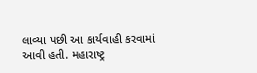લાવ્યા પછી આ કાર્યવાહી કરવામાં આવી હતી. મહારાષ્ટ્ર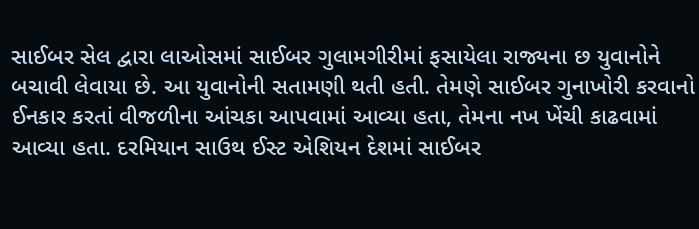સાઈબર સેલ દ્વારા લાઓસમાં સાઈબર ગુલામગીરીમાં ફસાયેલા રાજ્યના છ યુવાનોને બચાવી લેવાયા છે. આ યુવાનોની સતામણી થતી હતી. તેમણે સાઈબર ગુનાખોરી કરવાનો ઈનકાર કરતાં વીજળીના આંચકા આપવામાં આવ્યા હતા, તેમના નખ ખેંચી કાઢવામાં આવ્યા હતા. દરમિયાન સાઉથ ઈસ્ટ એશિયન દેશમાં સાઈબર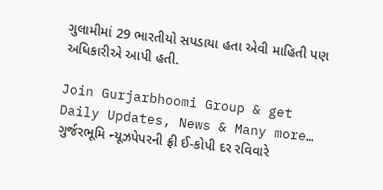ગુલામીમાં 29 ભારતીયો સપડાયા હતા એવી માહિતી પણ અધિકારીએ આપી હતી.

Join Gurjarbhoomi Group & get Daily Updates, News & Many more…
ગુર્જરભૂમિ ન્યૂઝપેપરની ફ્રી ઈ-કોપી દર રવિવારે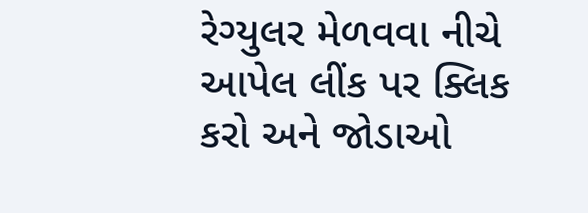રેગ્યુલર મેળવવા નીચે આપેલ લીંક પર ક્લિક કરો અને જોડાઓ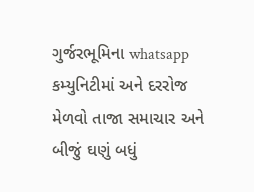ગુર્જરભૂમિના whatsapp કમ્યુનિટીમાં અને દરરોજ મેળવો તાજા સમાચાર અને બીજું ઘણું બધું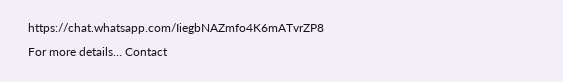https://chat.whatsapp.com/IiegbNAZmfo4K6mATvrZP8
For more details… Contact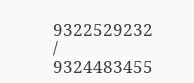9322529232 / 9324483455